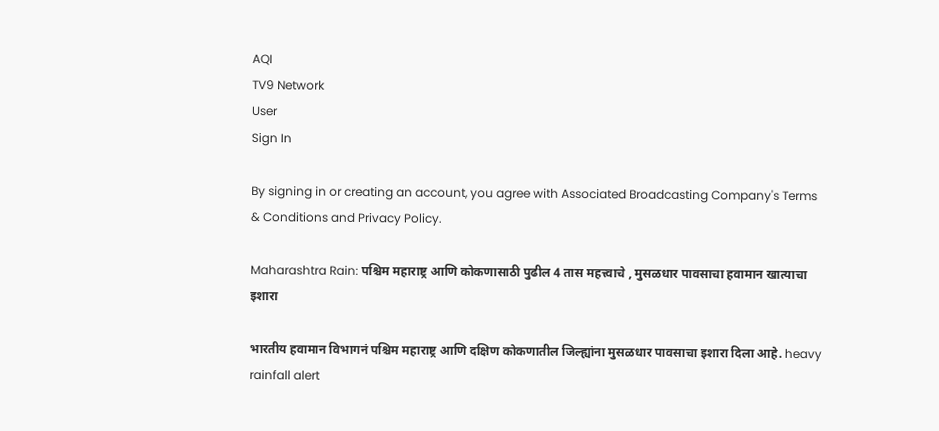AQI
TV9 Network
User
Sign In

By signing in or creating an account, you agree with Associated Broadcasting Company's Terms & Conditions and Privacy Policy.

Maharashtra Rain: पश्चिम महाराष्ट्र आणि कोकणासाठी पुढील 4 तास महत्त्वाचे , मुसळधार पावसाचा हवामान खात्याचा इशारा

भारतीय हवामान विभागनं पश्चिम महाराष्ट्र आणि दक्षिण कोकणातील जिल्ह्यांना मुसळधार पावसाचा इशारा दिला आहे. heavy rainfall alert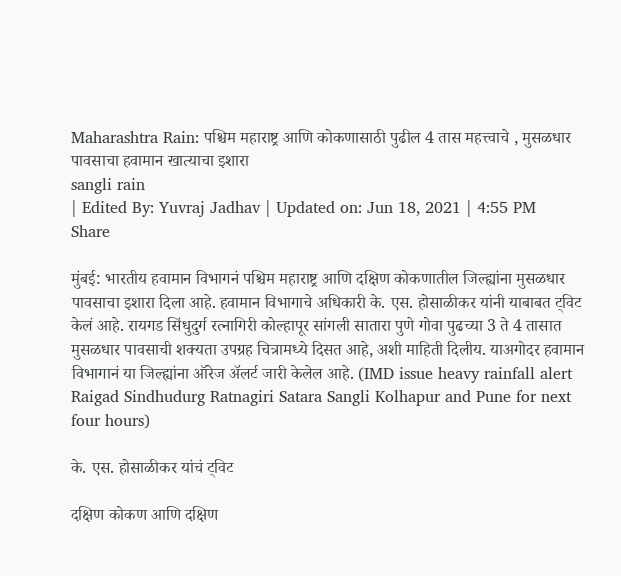Maharashtra Rain: पश्चिम महाराष्ट्र आणि कोकणासाठी पुढील 4 तास महत्त्वाचे , मुसळधार पावसाचा हवामान खात्याचा इशारा
sangli rain
| Edited By: Yuvraj Jadhav | Updated on: Jun 18, 2021 | 4:55 PM
Share

मुंबई: भारतीय हवामान विभागनं पश्चिम महाराष्ट्र आणि दक्षिण कोकणातील जिल्ह्यांना मुसळधार पावसाचा इशारा दिला आहे. हवामान विभागाचे अधिकारी के. एस. होसाळीकर यांनी याबाबत ट्विट केलं आहे. रायगड सिंधुदुर्ग रत्नागिरी कोल्हापूर सांगली सातारा पुणे गोवा पुढच्या 3 ते 4 तासात मुसळधार पावसाची शक्यता उपग्रह चित्रामध्ये दिसत आहे, अशी माहिती दिलीय. याअगोदर हवामान विभागानं या जिल्ह्यांना ऑरेज अ‌ॅलर्ट जारी केलेल आहे. (IMD issue heavy rainfall alert Raigad Sindhudurg Ratnagiri Satara Sangli Kolhapur and Pune for next four hours)

के. एस. होसाळीकर यांचं ट्विट

दक्षिण कोकण आणि दक्षिण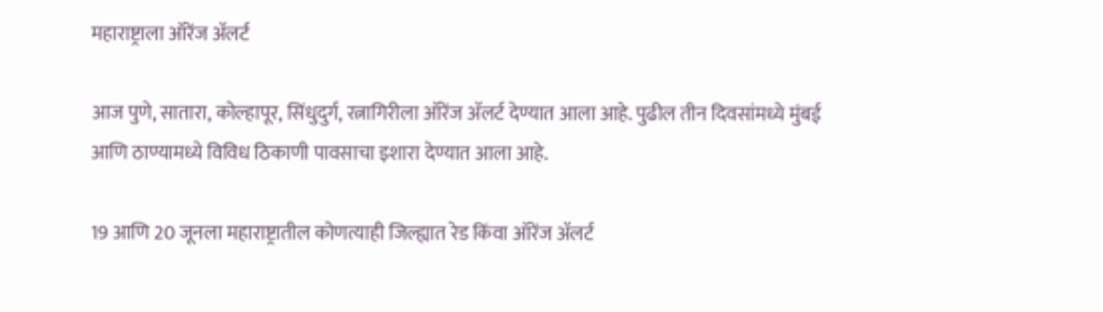महाराष्ट्राला ऑरेंज अ‌ॅलर्ट

आज पुणे, सातारा, कोल्हापूर, सिंधुदुर्ग, रत्नागिरीला ऑरेंज अ‌ॅलर्ट देण्यात आला आहे. पुढील तीन दिवसांमध्ये मुंबई आणि ठाण्यामध्ये विविध ठिकाणी पावसाचा इशारा देण्यात आला आहे.

19 आणि 20 जूनला महाराष्ट्रातील कोणत्याही जिल्ह्यात रेड किंवा ऑरेंज अ‌ॅलर्ट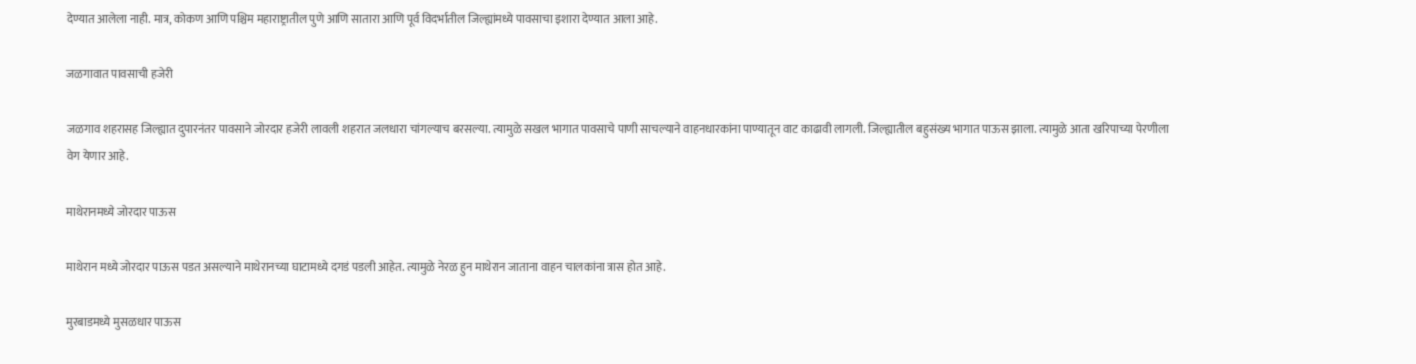देण्यात आलेला नाही. मात्र, कोकण आणि पश्चिम महाराष्ट्रातील पुणे आणि सातारा आणि पूर्व विदर्भातील जिल्ह्यांमध्ये पावसाचा इशारा देण्यात आला आहे.

जळगावात पावसाची हजेरी

जळगाव शहरासह जिल्ह्यात दुपारनंतर पावसाने जोरदार हजेरी लावली शहरात जलधारा चांगल्याच बरसल्या. त्यामुळे सखल भागात पावसाचे पाणी साचल्याने वाहनधारकांना पाण्यातून वाट काढावी लागली. जिल्ह्यातील बहुसंख्य भागात पाऊस झाला. त्यामुळे आता खरिपाच्या पेरणीला वेग येणार आहे.

माथेरानमध्ये जोरदार पाऊस

माथेरान मध्ये जोरदार पाऊस पडत असल्याने माथेरानच्या घाटामध्ये दगडं पडली आहेत. त्यामुळे नेरळ हुन माथेरान जाताना वाहन चालकांना त्रास होत आहे.

मुरबाडमध्ये मुसळधार पाऊस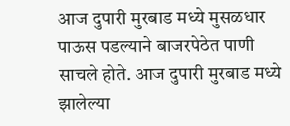आज दुपारी मुरबाड मध्ये मुसळधार पाऊस पडल्याने बाजरपेठेत पाणी साचले होते. आज दुपारी मुरबाड मध्ये झालेल्या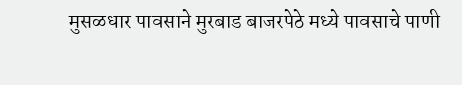मुसळधार पावसाने मुरबाड बाजरपेठे मध्ये पावसाचे पाणी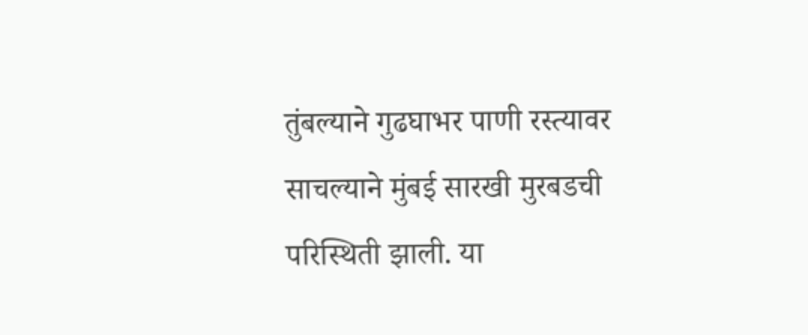तुंबल्याने गुढघाभर पाणी रस्त्यावर साचल्याने मुंबई सारखी मुरबडची परिस्थिती झाली. या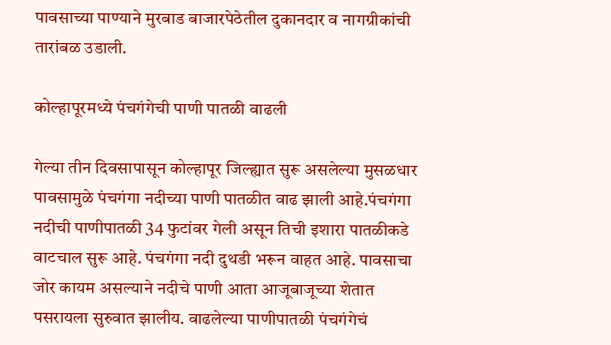पावसाच्या पाण्याने मुरबाड बाजारपेठेतील दुकानदार व नागग्रीकांची तारांबळ उडाली.

कोल्हापूरमध्ये पंचगंगेची पाणी पातळी वाढली

गेल्या तीन दिवसापासून कोल्हापूर जिल्ह्यात सुरू असलेल्या मुसळधार पावसामुळे पंचगंगा नदीच्या पाणी पातळीत वाढ झाली आहे.पंचगंगा नदीची पाणीपातळी 34 फुटांवर गेली असून तिची इशारा पातळीकडे वाटचाल सुरू आहे. पंचगंगा नदी दुथडी भरून वाहत आहे. पावसाचा जोर कायम असल्याने नदीचे पाणी आता आजूबाजूच्या शेतात पसरायला सुरुवात झालीय. वाढलेल्या पाणीपातळी पंचगंगेचं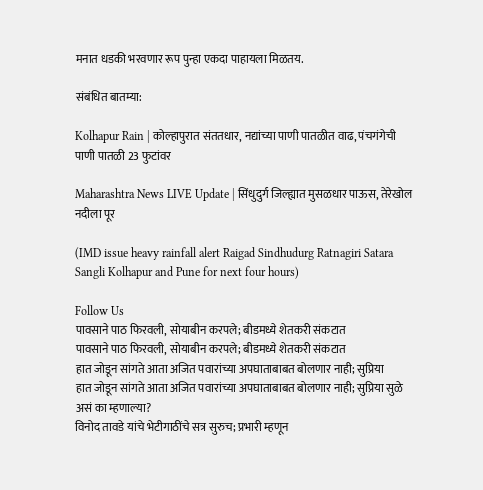मनात धडकी भरवणार रूप पुन्हा एकदा पाहायला मिळतय.

संबंधित बातम्या:

Kolhapur Rain | कोल्हापुरात संततधार, नद्यांच्या पाणी पातळीत वाढ, पंचगंगेची पाणी पातळी 23 फुटांवर

Maharashtra News LIVE Update | सिंधुदुर्ग जिल्ह्यात मुसळधार पाऊस, तेरेखोल नदीला पूर

(IMD issue heavy rainfall alert Raigad Sindhudurg Ratnagiri Satara Sangli Kolhapur and Pune for next four hours)

Follow Us
पावसाने पाठ फिरवली, सोयाबीन करपले; बीडमध्ये शेतकरी संकटात
पावसाने पाठ फिरवली, सोयाबीन करपले; बीडमध्ये शेतकरी संकटात
हात जोडून सांगते आता अजित पवारांच्या अपघाताबाबत बोलणार नाही; सुप्रिया
हात जोडून सांगते आता अजित पवारांच्या अपघाताबाबत बोलणार नाही; सुप्रिया सुळे असं का म्हणाल्या?
विनोद तावडे यांचे भेटीगाठींचे सत्र सुरुच; प्रभारी म्हणून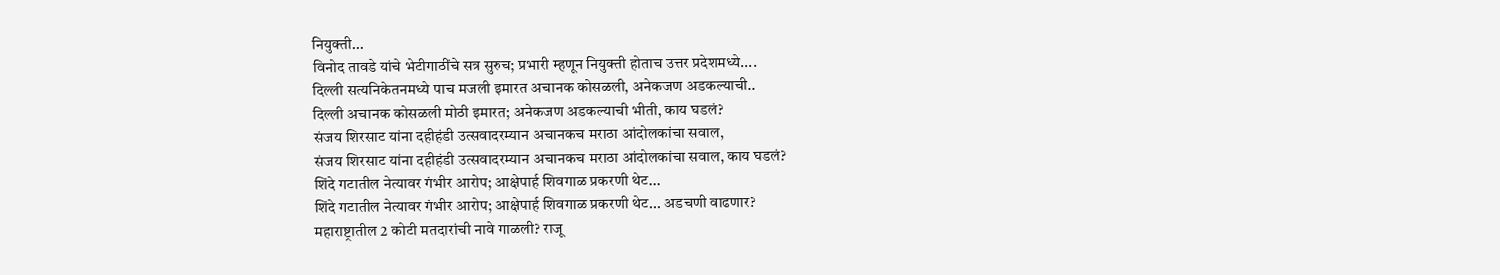नियुक्ती...
विनोद तावडे यांचे भेटीगाठींचे सत्र सुरुच; प्रभारी म्हणून नियुक्ती होताच उत्तर प्रदेशमध्ये....
दिल्ली सत्यनिकेतनमध्ये पाच मजली इमारत अचानक कोसळली, अनेकजण अडकल्याची..
दिल्ली अचानक कोसळली मोठी इमारत; अनेकजण अडकल्याची भीती, काय घडलं?
संजय शिरसाट यांना दहीहंडी उत्सवादरम्यान अचानकच मराठा आंदोलकांचा सवाल,
संजय शिरसाट यांना दहीहंडी उत्सवादरम्यान अचानकच मराठा आंदोलकांचा सवाल, काय घडलं?
शिंदे गटातील नेत्यावर गंभीर आरोप; आक्षेपार्ह शिवगाळ प्रकरणी थेट...
शिंदे गटातील नेत्यावर गंभीर आरोप; आक्षेपार्ह शिवगाळ प्रकरणी थेट... अडचणी वाढणार?
महाराष्ट्रातील 2 कोटी मतदारांची नावे गाळली? राजू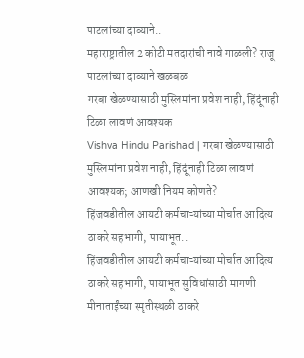पाटलांच्या दाव्याने..
महाराष्ट्रातील 2 कोटी मतदारांची नावे गाळली? राजू पाटलांच्या दाव्याने खळबळ
गरबा खेळण्यासाठी मुस्लिमांना प्रवेश नाही, हिंदूंनाही टिळा लावणं आवश्यक
Vishva Hindu Parishad | गरबा खेळण्यासाठी मुस्लिमांना प्रवेश नाही, हिंदूंनाही टिळा लावणं आवश्यक; आणखी नियम कोणते?
हिंजवडीतील आयटी कर्मचाऱ्यांच्या मोर्चात आदित्य ठाकरे सहभागी, पायाभूत..
हिंजवडीतील आयटी कर्मचाऱ्यांच्या मोर्चात आदित्य ठाकरे सहभागी, पायाभूत सुविधांसाठी मागणी
मीनाताईंच्या स्मृतीस्थळी ठाकरे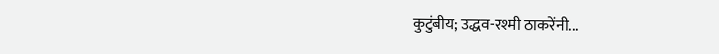कुटुंबीय; उद्धव-रश्मी ठाकरेंनी...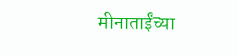मीनाताईंच्या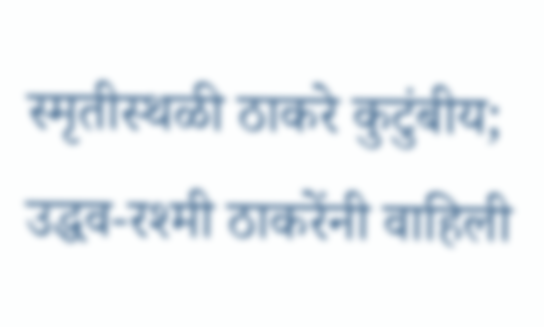स्मृतीस्थळी ठाकरे कुटुंबीय; उद्धव-रश्मी ठाकरेंनी वाहिली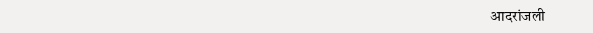आदरांजली